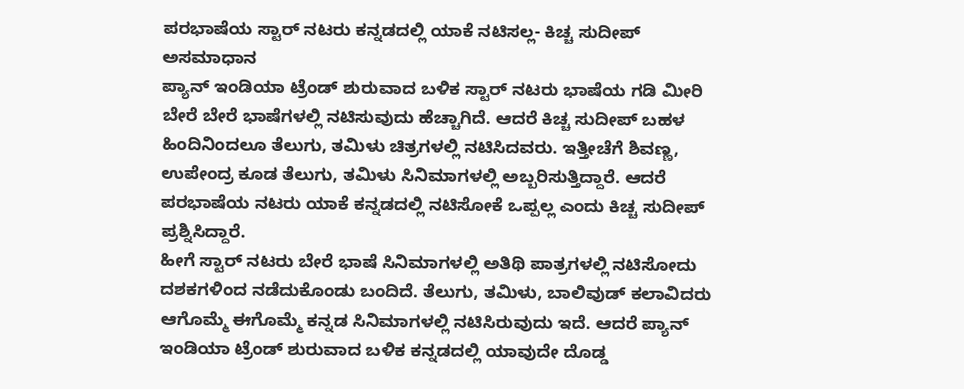ಪರಭಾಷೆಯ ಸ್ಟಾರ್ ನಟರು ಕನ್ನಡದಲ್ಲಿ ಯಾಕೆ ನಟಿಸಲ್ಲ- ಕಿಚ್ಚ ಸುದೀಪ್ ಅಸಮಾಧಾನ
ಪ್ಯಾನ್ ಇಂಡಿಯಾ ಟ್ರೆಂಡ್ ಶುರುವಾದ ಬಳಿಕ ಸ್ಟಾರ್ ನಟರು ಭಾಷೆಯ ಗಡಿ ಮೀರಿ ಬೇರೆ ಬೇರೆ ಭಾಷೆಗಳಲ್ಲಿ ನಟಿಸುವುದು ಹೆಚ್ಚಾಗಿದೆ. ಆದರೆ ಕಿಚ್ಚ ಸುದೀಪ್ ಬಹಳ ಹಿಂದಿನಿಂದಲೂ ತೆಲುಗು, ತಮಿಳು ಚಿತ್ರಗಳಲ್ಲಿ ನಟಿಸಿದವರು. ಇತ್ತೀಚೆಗೆ ಶಿವಣ್ಣ, ಉಪೇಂದ್ರ ಕೂಡ ತೆಲುಗು, ತಮಿಳು ಸಿನಿಮಾಗಳಲ್ಲಿ ಅಬ್ಬರಿಸುತ್ತಿದ್ದಾರೆ. ಆದರೆ ಪರಭಾಷೆಯ ನಟರು ಯಾಕೆ ಕನ್ನಡದಲ್ಲಿ ನಟಿಸೋಕೆ ಒಪ್ಪಲ್ಲ ಎಂದು ಕಿಚ್ಚ ಸುದೀಪ್ ಪ್ರಶ್ನಿಸಿದ್ದಾರೆ.
ಹೀಗೆ ಸ್ಟಾರ್ ನಟರು ಬೇರೆ ಭಾಷೆ ಸಿನಿಮಾಗಳಲ್ಲಿ ಅತಿಥಿ ಪಾತ್ರಗಳಲ್ಲಿ ನಟಿಸೋದು ದಶಕಗಳಿಂದ ನಡೆದುಕೊಂಡು ಬಂದಿದೆ. ತೆಲುಗು, ತಮಿಳು, ಬಾಲಿವುಡ್ ಕಲಾವಿದರು ಆಗೊಮ್ಮೆ ಈಗೊಮ್ಮೆ ಕನ್ನಡ ಸಿನಿಮಾಗಳಲ್ಲಿ ನಟಿಸಿರುವುದು ಇದೆ. ಆದರೆ ಪ್ಯಾನ್ ಇಂಡಿಯಾ ಟ್ರೆಂಡ್ ಶುರುವಾದ ಬಳಿಕ ಕನ್ನಡದಲ್ಲಿ ಯಾವುದೇ ದೊಡ್ಡ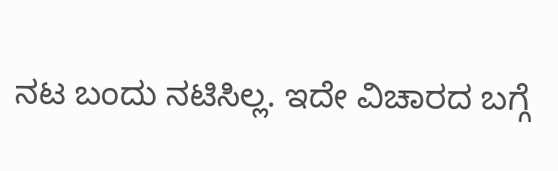ನಟ ಬಂದು ನಟಿಸಿಲ್ಲ. ಇದೇ ವಿಚಾರದ ಬಗ್ಗೆ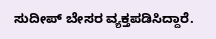ಸುದೀಪ್ ಬೇಸರ ವ್ಯಕ್ತಪಡಿಸಿದ್ದಾರೆ.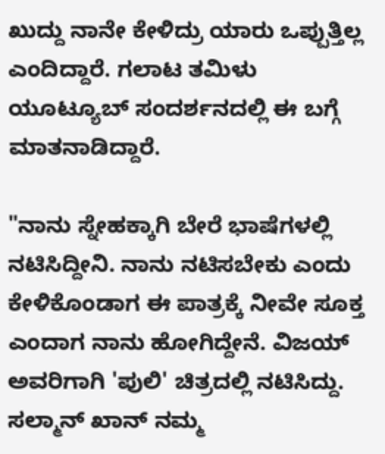ಖುದ್ದು ನಾನೇ ಕೇಳಿದ್ರು ಯಾರು ಒಪ್ಪುತ್ತಿಲ್ಲ ಎಂದಿದ್ದಾರೆ. ಗಲಾಟ ತಮಿಳು ಯೂಟ್ಯೂಬ್ ಸಂದರ್ಶನದಲ್ಲಿ ಈ ಬಗ್ಗೆ ಮಾತನಾಡಿದ್ದಾರೆ.

"ನಾನು ಸ್ನೇಹಕ್ಕಾಗಿ ಬೇರೆ ಭಾಷೆಗಳಲ್ಲಿ ನಟಿಸಿದ್ದೀನಿ. ನಾನು ನಟಿಸಬೇಕು ಎಂದು ಕೇಳಿಕೊಂಡಾಗ ಈ ಪಾತ್ರಕ್ಕೆ ನೀವೇ ಸೂಕ್ತ ಎಂದಾಗ ನಾನು ಹೋಗಿದ್ದೇನೆ. ವಿಜಯ್ ಅವರಿಗಾಗಿ 'ಪುಲಿ' ಚಿತ್ರದಲ್ಲಿ ನಟಿಸಿದ್ದು. ಸಲ್ಮಾನ್ ಖಾನ್ ನಮ್ಮ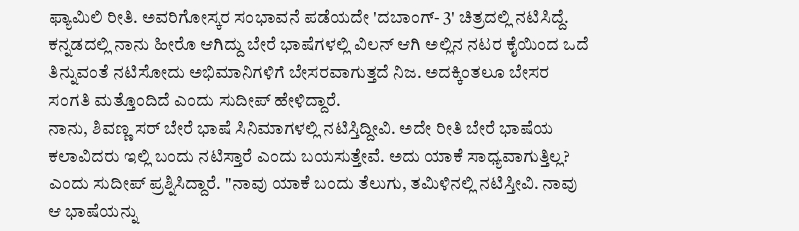ಫ್ಯಾಮಿಲಿ ರೀತಿ. ಅವರಿಗೋಸ್ಕರ ಸಂಭಾವನೆ ಪಡೆಯದೇ 'ದಬಾಂಗ್- 3' ಚಿತ್ರದಲ್ಲಿ ನಟಿಸಿದ್ದೆ. ಕನ್ನಡದಲ್ಲಿ ನಾನು ಹೀರೊ ಆಗಿದ್ದು ಬೇರೆ ಭಾಷೆಗಳಲ್ಲಿ ವಿಲನ್ ಆಗಿ ಅಲ್ಲಿನ ನಟರ ಕೈಯಿಂದ ಒದೆ ತಿನ್ನುವಂತೆ ನಟಿಸೋದು ಅಭಿಮಾನಿಗಳಿಗೆ ಬೇಸರವಾಗುತ್ತದೆ ನಿಜ. ಅದಕ್ಕಿಂತಲೂ ಬೇಸರ ಸಂಗತಿ ಮತ್ತೊಂದಿದೆ ಎಂದು ಸುದೀಪ್ ಹೇಳಿದ್ದಾರೆ.
ನಾನು, ಶಿವಣ್ಣ ಸರ್ ಬೇರೆ ಭಾಷೆ ಸಿನಿಮಾಗಳಲ್ಲಿ ನಟಿಸ್ತಿದ್ದೀವಿ. ಅದೇ ರೀತಿ ಬೇರೆ ಭಾಷೆಯ ಕಲಾವಿದರು ಇಲ್ಲಿ ಬಂದು ನಟಿಸ್ತಾರೆ ಎಂದು ಬಯಸುತ್ತೇವೆ. ಅದು ಯಾಕೆ ಸಾಧ್ಯವಾಗುತ್ತಿಲ್ಲ? ಎಂದು ಸುದೀಪ್ ಪ್ರಶ್ನಿಸಿದ್ದಾರೆ. "ನಾವು ಯಾಕೆ ಬಂದು ತೆಲುಗು, ತಮಿಳಿನಲ್ಲಿ ನಟಿಸ್ತೀವಿ. ನಾವು ಆ ಭಾಷೆಯನ್ನು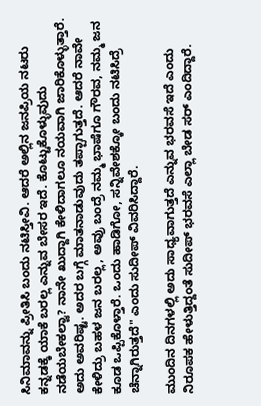ಸಿನಿಮಾವನ್ನು ಪ್ರೀತಿಸಿ ಬಂದು ನಟಿಸ್ತೀವಿ. ಆದರೆ ಅಲ್ಲಿನ ಜನಪ್ರಿಯ ನಟರು ಕನ್ನಡಕ್ಕೆ ಯಾಕೆ ಬರಲ್ಲ ಎನ್ನುವ ಬೇಸರ ಇದೆ. ಕೊಟ್ಟುಕೊಳ್ಳುವುದು ನಡೆಯಬೇಕಲ್ವಾ? ನಾನೇ ಖುದ್ದಾಗಿ ಕೇಳಿದಾಗಲೂ ನಯವಾಗಿ ಜಾರಿಕೊಳ್ಳುತ್ತಾರೆ. ಅದು ಅವರಿಷ್ಟ. ಅದರ ಬಗ್ಗೆ ಮಾತನಾಡುವುದು ತಪ್ಪಾಗುತ್ತದೆ. ಆದರೆ ನಾವೇ ಕೇಳಿದ್ರು ಬಹಳ ಜನ ಬರಲ್ಲ, ಅವ್ರು ಬಂದ್ರೆ ನಮ್ಮ ಭಾಷೆಗೂ ಗೌರವ, ನಮ್ಮ ಜನ ಕೂಡ ಒಪ್ಪಿಕೊಳ್ತಾರೆ. ಒಂದು ಹಾಡಿಗೋ, ಸನ್ನಿವೇಶಕ್ಕೋ ಬಂದು ನಟಿಸಿದ್ರೆ ಚೆನ್ನಾಗಿರುತ್ತದೆ" ಎಂದು ಸುದೀಪ್ ವಿವರಿಸಿದ್ದಾರೆ.

ಮುಂದಿನ ದಿನಗಳಲ್ಲಿ ಅದು ಸಾಧ್ಯವಾಗುತ್ತದೆ ಎನ್ನುವ ಭರವಸೆ ಇದೆ ಎಂದು ನಿರೂಪಕ ಹೇಳುತ್ತಿದ್ದಂತೆ ಸುದೀಪ್ ಭರವಸೆ ಎಲ್ಲಾ ಬೇಡ ಸರ್ ಎಂದಿದ್ದಾರೆ.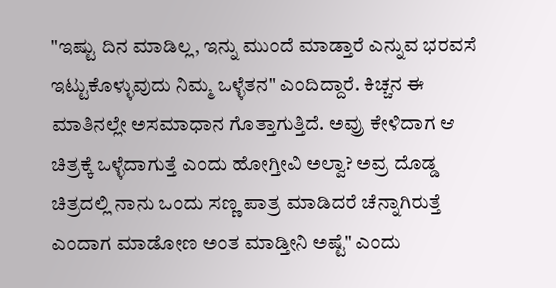"ಇಷ್ಟು ದಿನ ಮಾಡಿಲ್ಲ, ಇನ್ನು ಮುಂದೆ ಮಾಡ್ತಾರೆ ಎನ್ನುವ ಭರವಸೆ ಇಟ್ಟುಕೊಳ್ಳುವುದು ನಿಮ್ಮ ಒಳ್ಳೆತನ" ಎಂದಿದ್ದಾರೆ. ಕಿಚ್ಚನ ಈ ಮಾತಿನಲ್ಲೇ ಅಸಮಾಧಾನ ಗೊತ್ತಾಗುತ್ತಿದೆ. ಅವ್ರು ಕೇಳಿದಾಗ ಆ ಚಿತ್ರಕ್ಕೆ ಒಳ್ಳೆದಾಗುತ್ತೆ ಎಂದು ಹೋಗ್ತೀವಿ ಅಲ್ವಾ? ಅವ್ರ ದೊಡ್ಡ ಚಿತ್ರದಲ್ಲಿ ನಾನು ಒಂದು ಸಣ್ಣ ಪಾತ್ರ ಮಾಡಿದರೆ ಚೆನ್ನಾಗಿರುತ್ತೆ ಎಂದಾಗ ಮಾಡೋಣ ಅಂತ ಮಾಡ್ತೀನಿ ಅಷ್ಟೆ" ಎಂದು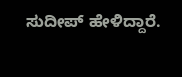ಸುದೀಪ್ ಹೇಳಿದ್ದಾರೆ.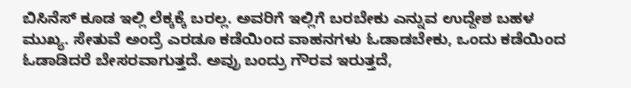ಬಿಸಿನೆಸ್ ಕೂಡ ಇಲ್ಲಿ ಲೆಕ್ಕಕ್ಕೆ ಬರಲ್ಲ. ಅವರಿಗೆ ಇಲ್ಲಿಗೆ ಬರಬೇಕು ಎನ್ನುವ ಉದ್ದೇಶ ಬಹಳ ಮುಖ್ಯ. ಸೇತುವೆ ಅಂದ್ರೆ ಎರಡೂ ಕಡೆಯಿಂದ ವಾಹನಗಳು ಓಡಾಡಬೇಕು, ಒಂದು ಕಡೆಯಿಂದ ಓಡಾಡಿದರೆ ಬೇಸರವಾಗುತ್ತದೆ. ಅವ್ರು ಬಂದ್ರು ಗೌರವ ಇರುತ್ತದೆ,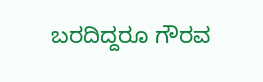ಬರದಿದ್ದರೂ ಗೌರವ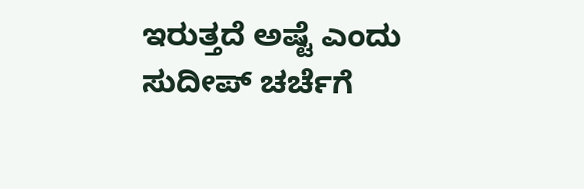ಇರುತ್ತದೆ ಅಷ್ಟೆ ಎಂದು ಸುದೀಪ್ ಚರ್ಚೆಗೆ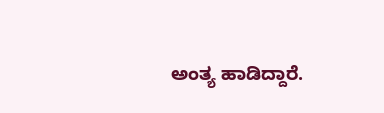ಅಂತ್ಯ ಹಾಡಿದ್ದಾರೆ.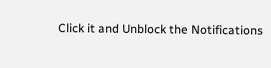Click it and Unblock the Notifications